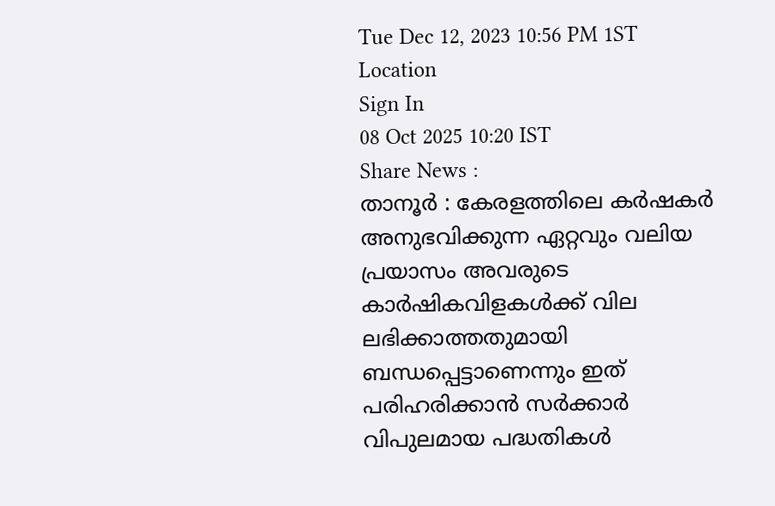Tue Dec 12, 2023 10:56 PM 1ST
Location
Sign In
08 Oct 2025 10:20 IST
Share News :
താനൂർ : കേരളത്തിലെ കർഷകർ അനുഭവിക്കുന്ന ഏറ്റവും വലിയ പ്രയാസം അവരുടെ കാർഷികവിളകൾക്ക് വില ലഭിക്കാത്തതുമായി ബന്ധപ്പെട്ടാണെന്നും ഇത് പരിഹരിക്കാൻ സർക്കാർ വിപുലമായ പദ്ധതികൾ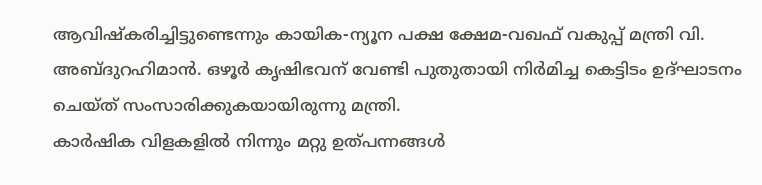ആവിഷ്കരിച്ചിട്ടുണ്ടെന്നും കായിക-ന്യൂന പക്ഷ ക്ഷേമ-വഖഫ് വകുപ്പ് മന്ത്രി വി. അബ്ദുറഹിമാൻ. ഒഴൂർ കൃഷിഭവന് വേണ്ടി പുതുതായി നിർമിച്ച കെട്ടിടം ഉദ്ഘാടനം ചെയ്ത് സംസാരിക്കുകയായിരുന്നു മന്ത്രി.
കാർഷിക വിളകളിൽ നിന്നും മറ്റു ഉത്പന്നങ്ങൾ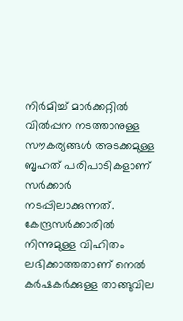നിർമിച്ച് മാർക്കറ്റിൽ വിൽപ്പന നടത്താനുള്ള സൗകര്യങ്ങൾ അടക്കമുള്ള ബൃഹത് പരിപാടികളാണ് സർക്കാർ നടപ്പിലാക്കുന്നത്.
കേന്ദ്രസർക്കാരിൽ നിന്നുമുള്ള വിഹിതം ലഭിക്കാത്തതാണ് നെൽ കർഷകർക്കുള്ള താങ്ങുവില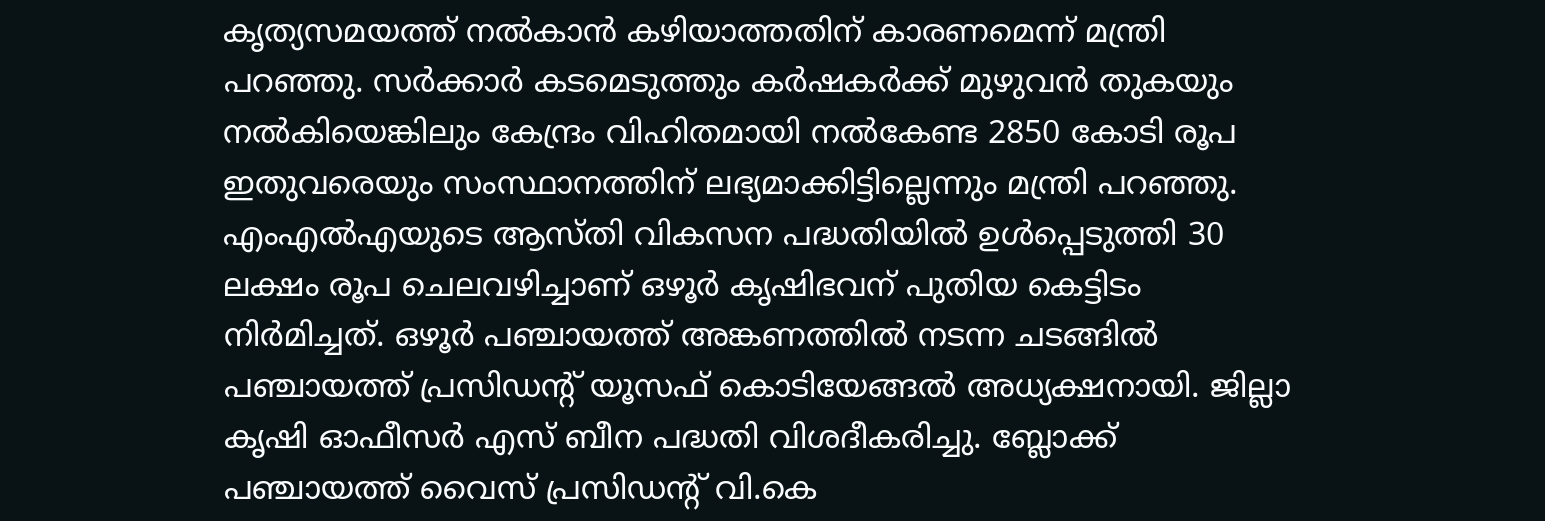കൃത്യസമയത്ത് നൽകാൻ കഴിയാത്തതിന് കാരണമെന്ന് മന്ത്രി പറഞ്ഞു. സർക്കാർ കടമെടുത്തും കർഷകർക്ക് മുഴുവൻ തുകയും നൽകിയെങ്കിലും കേന്ദ്രം വിഹിതമായി നൽകേണ്ട 2850 കോടി രൂപ ഇതുവരെയും സംസ്ഥാനത്തിന് ലഭ്യമാക്കിട്ടില്ലെന്നും മന്ത്രി പറഞ്ഞു.
എംഎൽഎയുടെ ആസ്തി വികസന പദ്ധതിയിൽ ഉൾപ്പെടുത്തി 30 ലക്ഷം രൂപ ചെലവഴിച്ചാണ് ഒഴൂർ കൃഷിഭവന് പുതിയ കെട്ടിടം നിർമിച്ചത്. ഒഴൂർ പഞ്ചായത്ത് അങ്കണത്തിൽ നടന്ന ചടങ്ങിൽ പഞ്ചായത്ത് പ്രസിഡൻ്റ് യൂസഫ് കൊടിയേങ്ങൽ അധ്യക്ഷനായി. ജില്ലാ കൃഷി ഓഫീസർ എസ് ബീന പദ്ധതി വിശദീകരിച്ചു. ബ്ലോക്ക് പഞ്ചായത്ത് വൈസ് പ്രസിഡൻ്റ് വി.കെ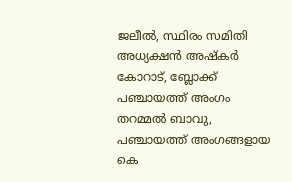ജലീൽ, സ്ഥിരം സമിതി അധ്യക്ഷൻ അഷ്കർ കോറാട്, ബ്ലോക്ക് പഞ്ചായത്ത് അംഗം തറമ്മൽ ബാവു, പഞ്ചായത്ത് അംഗങ്ങളായ കെ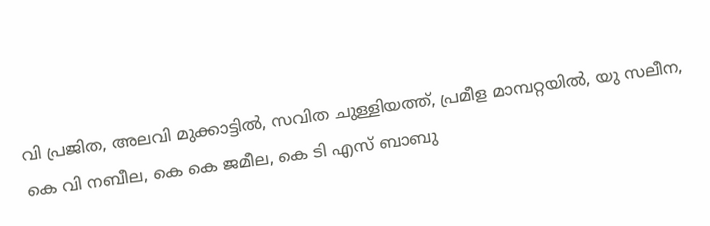വി പ്രജിത, അലവി മുക്കാട്ടിൽ, സവിത ചുള്ളിയത്ത്, പ്രമീള മാമ്പറ്റയിൽ, യു സലീന, കെ വി നബീല, കെ കെ ജമീല, കെ ടി എസ് ബാബു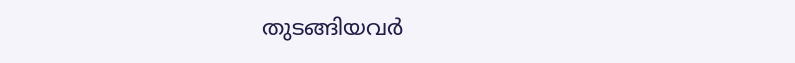തുടങ്ങിയവർ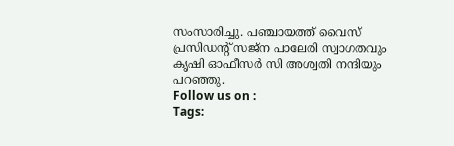സംസാരിച്ചു. പഞ്ചായത്ത് വൈസ് പ്രസിഡൻ്റ് സജ്ന പാലേരി സ്വാഗതവും കൃഷി ഓഫീസർ സി അശ്വതി നന്ദിയും പറഞ്ഞു.
Follow us on :
Tags: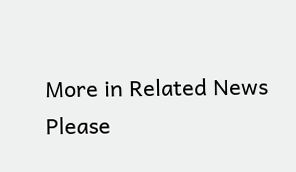More in Related News
Please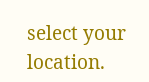select your location.